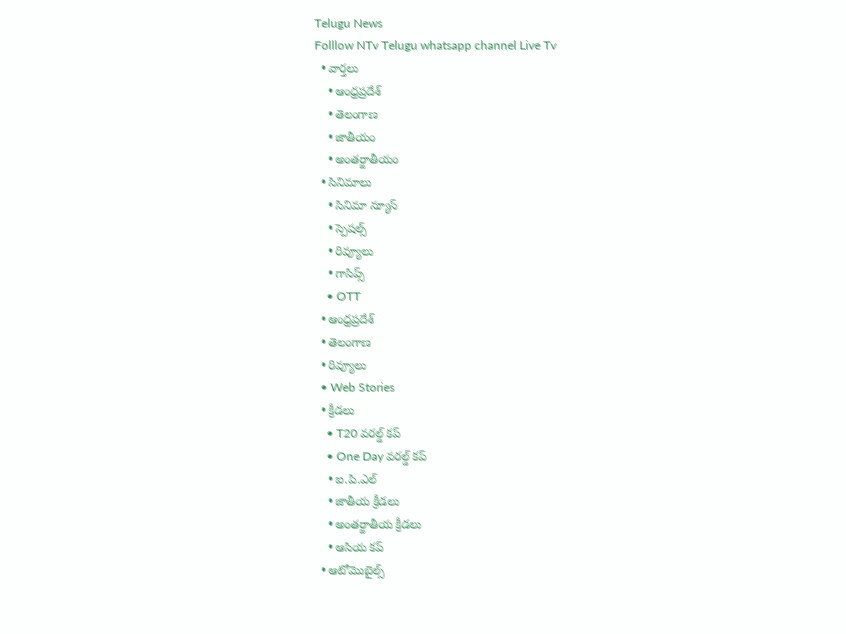Telugu News
Folllow NTv Telugu whatsapp channel Live Tv
  • వార్తలు
    • ఆంధ్రప్రదేశ్
    • తెలంగాణ
    • జాతీయం
    • అంతర్జాతీయం
  • సినిమాలు
    • సినిమా న్యూస్
    • స్పెషల్స్
    • రివ్యూలు
    • గాసిప్స్
    • OTT
  • ఆంధ్రప్రదేశ్
  • తెలంగాణ
  • రివ్యూలు
  • Web Stories
  • క్రీడలు
    • T20 వరల్డ్ కప్
    • One Day వరల్డ్ కప్
    • ఐ.పి.ఎల్
    • జాతీయ క్రీడలు
    • అంతర్జాతీయ క్రీడలు
    • ఆసియ కప్
  • ఆటోమొబైల్స్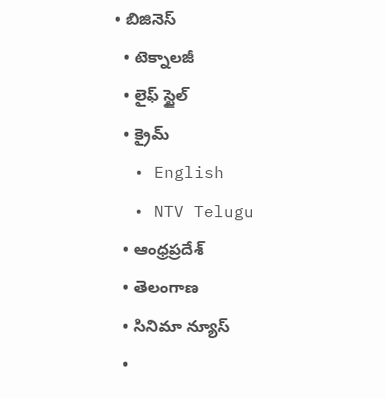• బిజినెస్‌
  • టెక్నాలజీ
  • లైఫ్ స్టైల్
  • క్రైమ్
  • English
  • NTV Telugu
  • ఆంధ్రప్రదేశ్
  • తెలంగాణ
  • సినిమా న్యూస్
  •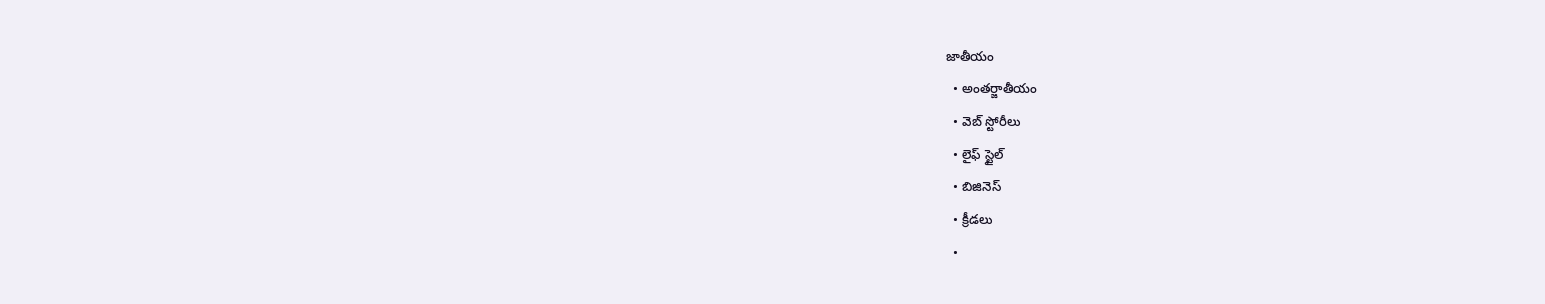జాతీయం
  • అంతర్జాతీయం
  • వెబ్ స్టోరీలు
  • లైఫ్ స్టైల్
  • బిజినెస్‌
  • క్రీడలు
  •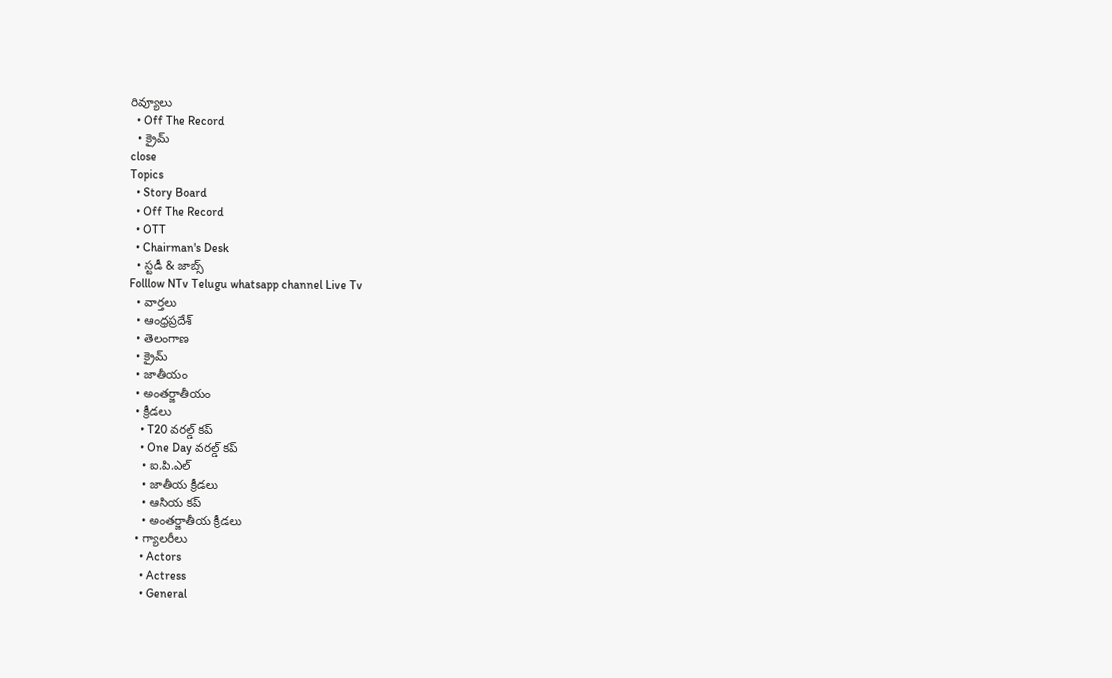రివ్యూలు
  • Off The Record
  • క్రైమ్
close
Topics
  • Story Board
  • Off The Record
  • OTT
  • Chairman's Desk
  • స్టడీ & జాబ్స్
Folllow NTv Telugu whatsapp channel Live Tv
  • వార్తలు
  • ఆంధ్రప్రదేశ్
  • తెలంగాణ
  • క్రైమ్
  • జాతీయం
  • అంతర్జాతీయం
  • క్రీడలు
    • T20 వరల్డ్ కప్
    • One Day వరల్డ్ కప్
    • ఐ.పి.ఎల్
    • జాతీయ క్రీడలు
    • ఆసియ కప్
    • అంతర్జాతీయ క్రీడలు
  • గ్యాలరీలు
    • Actors
    • Actress
    • General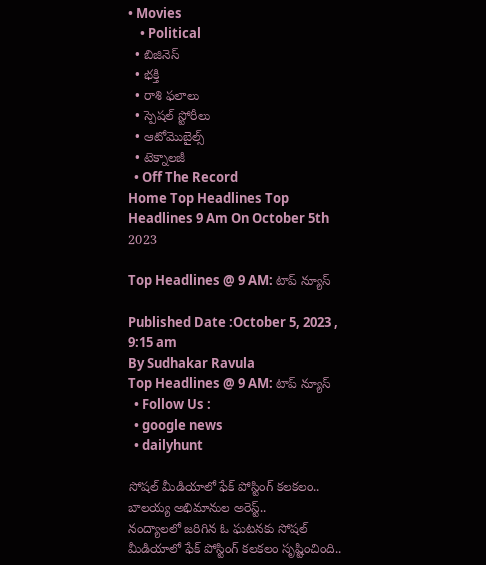• Movies
    • Political
  • బిజినెస్‌
  • భక్తి
  • రాశి ఫలాలు
  • స్పెషల్‌ స్టోరీలు
  • ఆటోమొబైల్స్
  • టెక్నాలజీ
  • Off The Record
Home Top Headlines Top Headlines 9 Am On October 5th 2023

Top Headlines @ 9 AM: టాప్‌ న్యూస్‌

Published Date :October 5, 2023 , 9:15 am
By Sudhakar Ravula
Top Headlines @ 9 AM: టాప్‌ న్యూస్‌
  • Follow Us :
  • google news
  • dailyhunt

సోషల్ మీడియాలో ఫేక్ పోస్టింగ్ కలకలం.. బాలయ్య అభిమానుల అరెస్ట్‌..
నంద్యాలలో జరిగిన ఓ ఘటనకు సోషల్ మీడియాలో ఫేక్ పోస్టింగ్ కలకలం సృష్టించింది..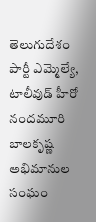తెలుగుదేశం పార్టీ ఎమ్మెల్యే, టాలీవుడ్‌ హీరో నందమూరి బాలకృష్ణ అభిమానుల సంఘం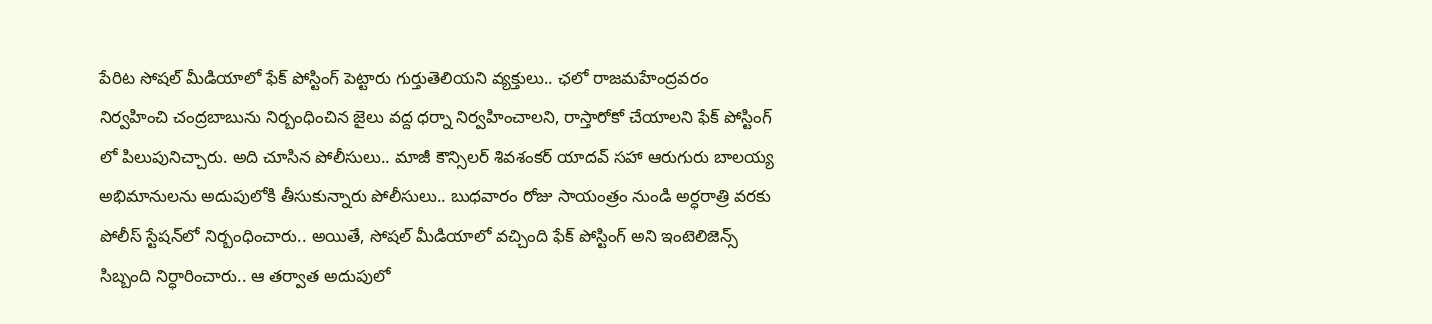పేరిట సోషల్ మీడియాలో ఫేక్ పోస్టింగ్ పెట్టారు గుర్తుతెలియని వ్యక్తులు.. ఛలో రాజమహేంద్రవరం నిర్వహించి చంద్రబాబును నిర్బంధించిన జైలు వద్ద ధర్నా నిర్వహించాలని, రాస్తారోకో చేయాలని ఫేక్ పోస్టింగ్ లో పిలుపునిచ్చారు. అది చూసిన పోలీసులు.. మాజీ కౌన్సిలర్ శివశంకర్ యాదవ్ సహా ఆరుగురు బాలయ్య అభిమానులను అదుపులోకి తీసుకున్నారు పోలీసులు.. బుధవారం రోజు సాయంత్రం నుండి అర్ధరాత్రి వరకు పోలీస్‌ స్టేషన్‌లో నిర్బంధించారు.. అయితే, సోషల్ మీడియాలో వచ్చింది ఫేక్ పోస్టింగ్ అని ఇంటెలిజెన్స్ సిబ్బంది నిర్ధారించారు.. ఆ తర్వాత అదుపులో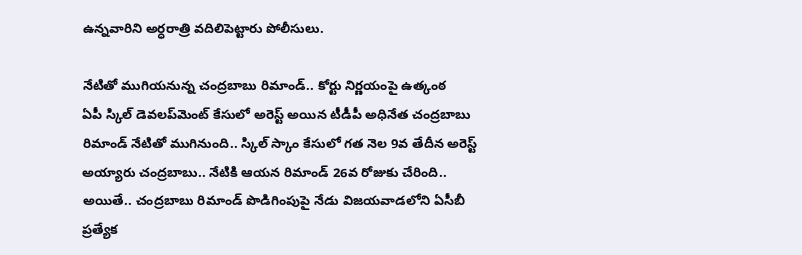ఉన్నవారిని అర్ధరాత్రి వదిలిపెట్టారు పోలీసులు.

నేటితో ముగియనున్న చంద్రబాబు రిమాండ్‌.. కోర్టు నిర్ణయంపై ఉత్కంఠ
ఏపీ స్కిల్‌ డెవలప్‌మెంట్‌ కేసులో అరెస్ట్‌ అయిన టీడీపీ అధినేత చంద్రబాబు రిమాండ్‌ నేటితో ముగినుంది.. స్కిల్ స్కాం కేసులో గత నెల 9వ తేదీన అరెస్ట్‌ అయ్యారు చంద్రబాబు.. నేటికి ఆయన రిమాండ్‌ 26వ రోజుకు చేరింది.. అయితే.. చంద్రబాబు రిమాండ్ పొడిగింపుపై నేడు విజయవాడలోని ఏసీబీ ప్రత్యేక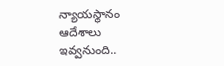న్యాయస్థానం ఆదేశాలు ఇవ్వనుంది..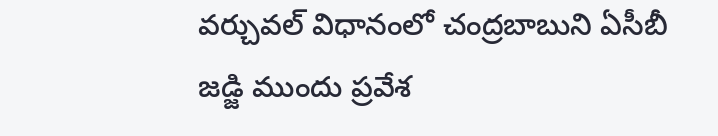వర్చువల్ విధానంలో చంద్రబాబుని ఏసీబీ జడ్జి ముందు ప్రవేశ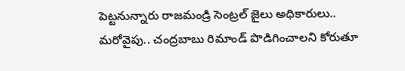పెట్టనున్నారు రాజమండ్రి సెంట్రల్‌ జైలు అధికారులు.. మరోవైపు.. చంద్రబాబు రిమాండ్ పొడిగించాలని కోరుతూ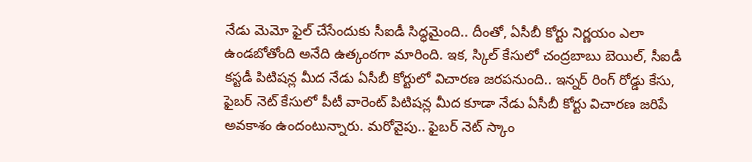నేడు మెమో ఫైల్ చేసేందుకు సీఐడీ సిద్ధమైంది.. దీంతో, ఏసీబీ కోర్టు నిర్ణయం ఎలా ఉండబోతోంది అనేది ఉత్కంఠగా మారింది. ఇక, స్కిల్ కేసులో చంద్రబాబు బెయిల్, సీఐడీ కస్టడీ పిటిషన్ల మీద నేడు ఏసీబీ కోర్టులో విచారణ జరపనుంది.. ఇన్నర్‌ రింగ్‌ రోడ్డు కేసు, ఫైబర్ నెట్ కేసులో పీటీ వారెంట్ పిటిషన్ల మీద కూడా నేడు ఏసీబీ కోర్టు విచారణ జరిపే అవకాశం ఉందంటున్నారు. మరోవైపు.. ఫైబర్ నెట్ స్కాం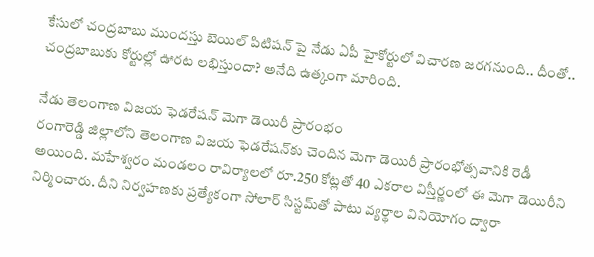కేసులో చంద్రబాబు ముందస్తు బెయిల్ పిటిషన్ పై నేడు ఏపీ హైకోర్టులో విచారణ జరగనుంది.. దీంతో.. చంద్రబాబుకు కోర్టుల్లో ఊరట లభిస్తుందా? అనేది ఉత్కంగా మారింది.

నేడు తెలంగాణ విజయ ఫెడరేషన్ మెగా డెయిరీ ప్రారంభం
రంగారెడ్డి జిల్లాలోని తెలంగాణ విజయ ఫెడరేషన్‌కు చెందిన మెగా డెయిరీ ప్రారంభోత్సవానికి రెడీ అయింది. మహేశ్వరం మండలం రావిర్యాలలో రూ.250 కోట్లతో 40 ఎకరాల విస్తీర్ణంలో ఈ మెగా డెయిరీని నిర్మించారు. దీని నిర్వహణకు ప్రత్యేకంగా సోలార్ సిస్టమ్‌తో పాటు వ్యర్థాల వినియోగం ద్వారా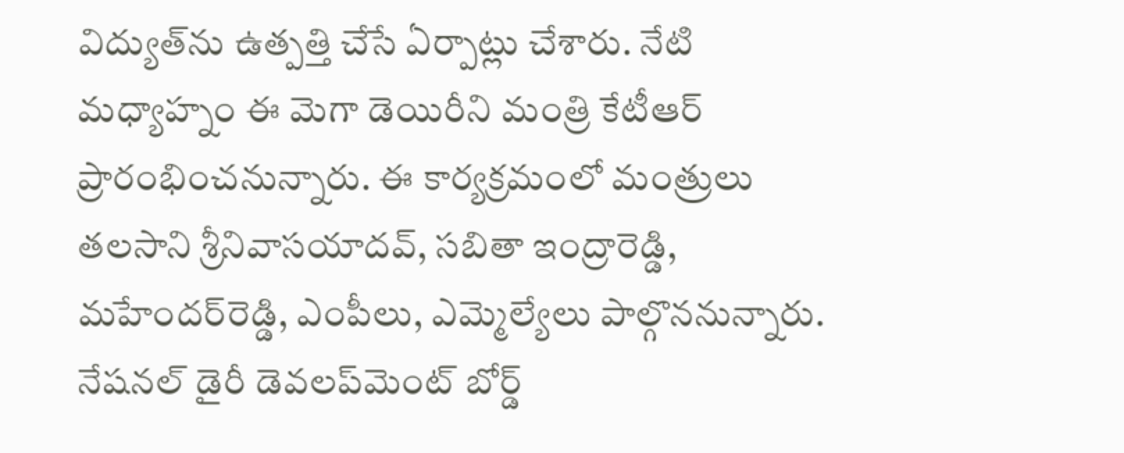విద్యుత్‌ను ఉత్పత్తి చేసే ఏర్పాట్లు చేశారు. నేటి మధ్యాహ్నం ఈ మెగా డెయిరీని మంత్రి కేటీఆర్ ప్రారంభించనున్నారు. ఈ కార్యక్రమంలో మంత్రులు తలసాని శ్రీనివాసయాదవ్‌, సబితా ఇంద్రారెడ్డి, మహేందర్‌రెడ్డి, ఎంపీలు, ఎమ్మెల్యేలు పాల్గొననున్నారు. నేషనల్ డైరీ డెవలప్‌మెంట్ బోర్డ్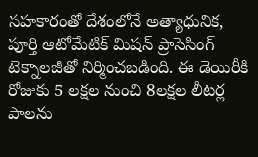సహకారంతో దేశంలోనే అత్యాధునిక, పూర్తి ఆటోమేటిక్ మిషన్ ప్రాసెసింగ్ టెక్నాలజీతో నిర్మించబడింది. ఈ డెయిరీకి రోజుకు 5 లక్షల నుంచి 8లక్షల లీటర్ల పాలను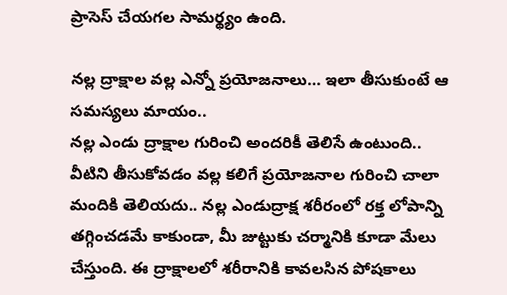ప్రాసెస్ చేయగల సామర్థ్యం ఉంది.

నల్ల ద్రాక్షాల వల్ల ఎన్నో ప్రయోజనాలు… ఇలా తీసుకుంటే ఆ సమస్యలు మాయం..
నల్ల ఎండు ద్రాక్షాల గురించి అందరికీ తెలిసే ఉంటుంది.. వీటిని తీసుకోవడం వల్ల కలిగే ప్రయోజనాల గురించి చాలా మందికి తెలియదు.. నల్ల ఎండుద్రాక్ష శరీరంలో రక్త లోపాన్ని తగ్గించడమే కాకుండా, మీ జుట్టుకు చర్మానికి కూడా మేలు చేస్తుంది. ఈ ద్రాక్షాలలో శరీరానికి కావలసిన పోషకాలు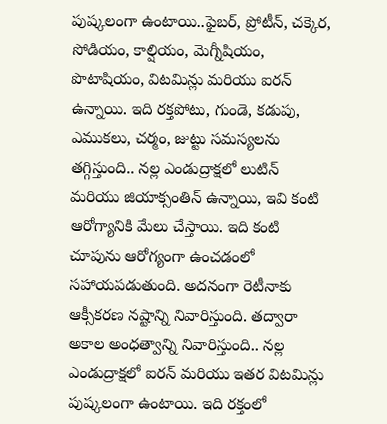పుష్కలంగా ఉంటాయి..ఫైబర్, ప్రోటీన్, చక్కెర, సోడియం, కాల్షియం, మెగ్నీషియం, పొటాషియం, విటమిన్లు మరియు ఐరన్ ఉన్నాయి. ఇది రక్తపోటు, గుండె, కడుపు, ఎముకలు, చర్మం, జుట్టు సమస్యలను తగ్గిస్తుంది.. నల్ల ఎండుద్రాక్షలో లుటిన్ మరియు జియాక్సంతిన్ ఉన్నాయి, ఇవి కంటి ఆరోగ్యానికి మేలు చేస్తాయి. ఇది కంటి చూపును ఆరోగ్యంగా ఉంచడంలో సహాయపడుతుంది. అదనంగా రెటీనాకు ఆక్సీకరణ నష్టాన్ని నివారిస్తుంది. తద్వారా అకాల అంధత్వాన్ని నివారిస్తుంది.. నల్ల ఎండుద్రాక్షలో ఐరన్ మరియు ఇతర విటమిన్లు పుష్కలంగా ఉంటాయి. ఇది రక్తంలో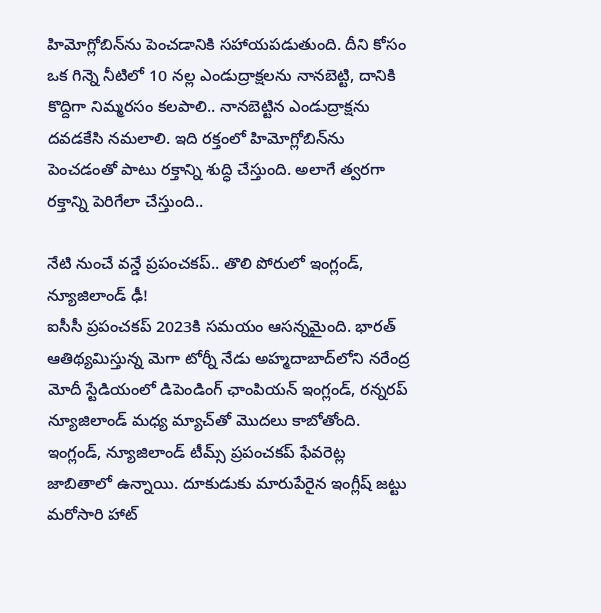హిమోగ్లోబిన్‌ను పెంచడానికి సహాయపడుతుంది. దీని కోసం ఒక గిన్నె నీటిలో 10 నల్ల ఎండుద్రాక్షలను నానబెట్టి, దానికి కొద్దిగా నిమ్మరసం కలపాలి.. నానబెట్టిన ఎండుద్రాక్షను దవడకేసి నమలాలి. ఇది రక్తంలో హిమోగ్లోబిన్‌ను పెంచడంతో పాటు రక్తాన్ని శుద్ధి చేస్తుంది. అలాగే త్వరగా రక్తాన్ని పెరిగేలా చేస్తుంది..

నేటి నుంచే వన్డే ప్రపంచకప్‌.. తొలి పోరులో ఇంగ్లండ్, న్యూజిలాండ్‌ ఢీ!
ఐసీసీ ప్రపంచకప్‌ 2023కి సమయం ఆసన్నమైంది. భారత్‌ ఆతిథ్యమిస్తున్న మెగా టోర్నీ నేడు అహ్మదాబాద్‌లోని నరేంద్ర మోదీ స్టేడియంలో డిపెండింగ్ ఛాంపియన్‌ ఇంగ్లండ్, రన్నరప్‌ న్యూజిలాండ్‌ మధ్య మ్యాచ్‌తో మొదలు కాబోతోంది. ఇంగ్లండ్, న్యూజిలాండ్‌ టీమ్స్ ప్రపంచకప్‌ ఫేవరెట్ల జాబితాలో ఉన్నాయి. దూకుడుకు మారుపేరైన ఇంగ్లీష్ జట్టు మరోసారి హాట్‌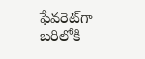ఫేవరెట్‌గా బరిలోకి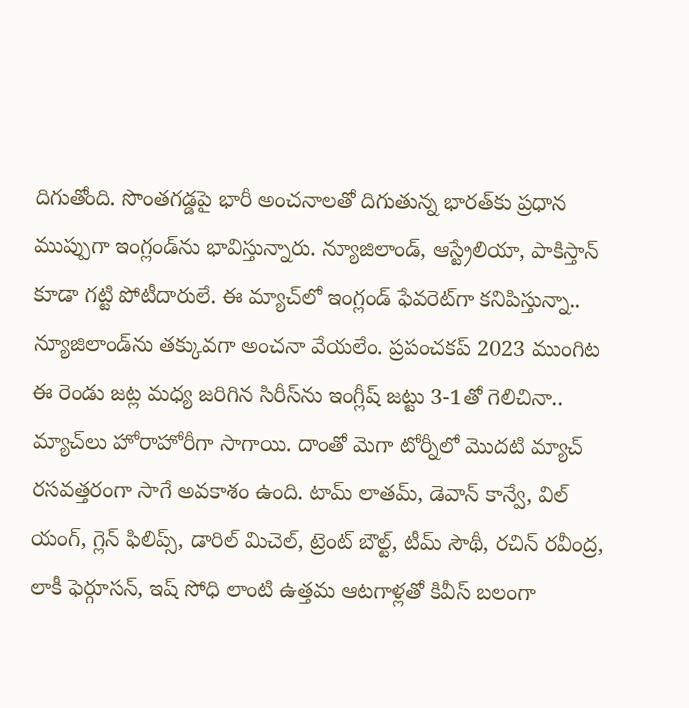దిగుతోంది. సొంతగడ్డపై భారీ అంచనాలతో దిగుతున్న భారత్‌కు ప్రధాన ముప్పుగా ఇంగ్లండ్‌ను భావిస్తున్నారు. న్యూజిలాండ్‌, ఆస్ట్రేలియా, పాకిస్తాన్ కూడా గట్టి పోటీదారులే. ఈ మ్యాచ్‌లో ఇంగ్లండ్ ఫేవరెట్‌గా కనిపిస్తున్నా.. న్యూజిలాండ్‌ను తక్కువగా అంచనా వేయలేం. ప్రపంచకప్‌ 2023 ముంగిట ఈ రెండు జట్ల మధ్య జరిగిన సిరీస్‌ను ఇంగ్లీష్ జట్టు 3-1తో గెలిచినా.. మ్యాచ్‌లు హోరాహోరీగా సాగాయి. దాంతో మెగా టోర్నీలో మొదటి మ్యాచ్ రసవత్తరంగా సాగే అవకాశం ఉంది. టామ్ లాతమ్, డెవాన్ కాన్వే, విల్ యంగ్‌, గ్లెన్ ఫిలిప్స్‌, డారిల్ మిచెల్‌, ట్రెంట్ బౌల్ట్‌, టీమ్ సౌథీ, రచిన్‌ రవీంద్ర, లాకీ ఫెర్గూసన్, ఇష్‌ సోధి లాంటి ఉత్తమ ఆటగాళ్లతో కివీస్‌ బలంగా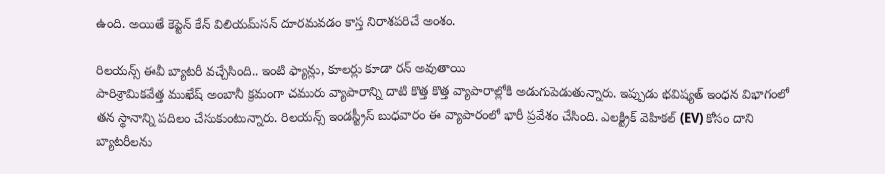ఉంది. అయితే కెప్టెన్ కేన్ విలియమ్‌సన్ దూరమవడం కాస్త నిరాశపరిచే అంశం.

రిలయన్స్ ఈవీ బ్యాటరీ వచ్చేసింది.. ఇంటి ఫ్యాన్లు, కూలర్లు కూడా రన్ అవుతాయి
పారిశ్రామికవేత్త ముఖేష్ అంబానీ క్రమంగా చమురు వ్యాపారాన్ని దాటి కొత్త కొత్త వ్యాపారాల్లోకి అడుగుపెడుతున్నారు. ఇప్పుడు భవిష్యత్ ఇంధన విభాగంలో తన స్థానాన్ని పదిలం చేసుకుంటున్నారు. రిలయన్స్ ఇండస్ట్రీస్ బుధవారం ఈ వ్యాపారంలో భారీ ప్రవేశం చేసింది. ఎలక్ట్రిక్ వెహికల్ (EV) కోసం దాని బ్యాటరీలను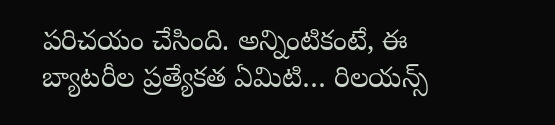పరిచయం చేసింది. అన్నింటికంటే, ఈ బ్యాటరీల ప్రత్యేకత ఏమిటి… రిలయన్స్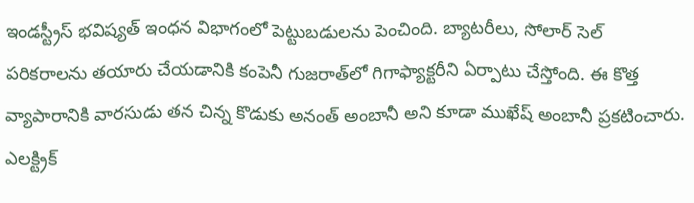ఇండస్ట్రీస్ భవిష్యత్ ఇంధన విభాగంలో పెట్టుబడులను పెంచింది. బ్యాటరీలు, సోలార్ సెల్ పరికరాలను తయారు చేయడానికి కంపెనీ గుజరాత్‌లో గిగాఫ్యాక్టరీని ఏర్పాటు చేస్తోంది. ఈ కొత్త వ్యాపారానికి వారసుడు తన చిన్న కొడుకు అనంత్ అంబానీ అని కూడా ముఖేష్ అంబానీ ప్రకటించారు. ఎలక్ట్రిక్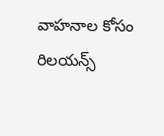వాహనాల కోసం రిలయన్స్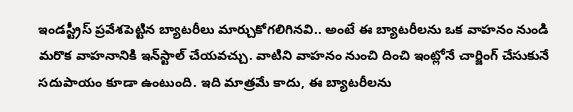ఇండస్ట్రీస్ ప్రవేశపెట్టిన బ్యాటరీలు మార్చుకోగలిగినవి.. అంటే ఈ బ్యాటరీలను ఒక వాహనం నుండి మరొక వాహనానికి ఇన్‌స్టాల్ చేయవచ్చు. వాటిని వాహనం నుంచి దించి ఇంట్లోనే చార్జింగ్ చేసుకునే సదుపాయం కూడా ఉంటుంది. ఇది మాత్రమే కాదు, ఈ బ్యాటరీలను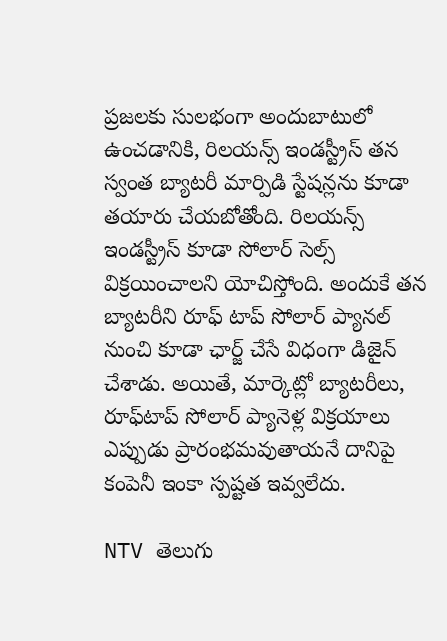ప్రజలకు సులభంగా అందుబాటులో ఉంచడానికి, రిలయన్స్ ఇండస్ట్రీస్ తన స్వంత బ్యాటరీ మార్పిడి స్టేషన్లను కూడా తయారు చేయబోతోంది. రిలయన్స్ ఇండస్ట్రీస్ కూడా సోలార్ సెల్స్ విక్రయించాలని యోచిస్తోంది. అందుకే తన బ్యాటరీని రూఫ్ టాప్ సోలార్ ప్యానల్ నుంచి కూడా ఛార్జ్ చేసే విధంగా డిజైన్ చేశాడు. అయితే, మార్కెట్లో బ్యాటరీలు, రూఫ్‌టాప్ సోలార్ ప్యానెళ్ల విక్రయాలు ఎప్పుడు ప్రారంభమవుతాయనే దానిపై కంపెనీ ఇంకా స్పష్టత ఇవ్వలేదు.

NTV తెలుగు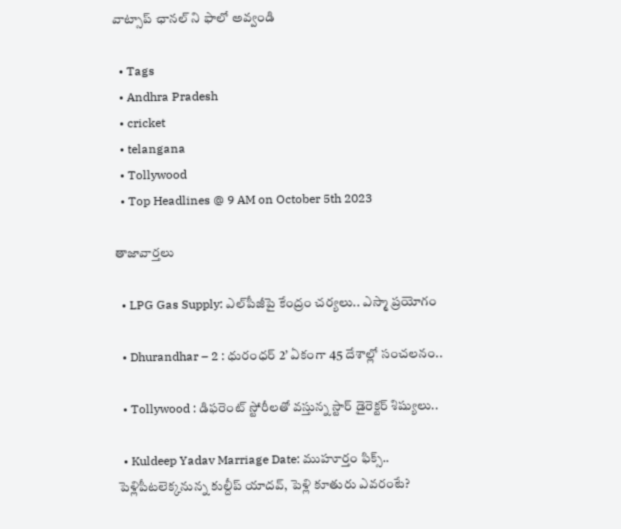వాట్సాప్ ఛానల్ ని ఫాలో అవ్వండి

  • Tags
  • Andhra Pradesh
  • cricket
  • telangana
  • Tollywood
  • Top Headlines @ 9 AM on October 5th 2023

తాజావార్తలు

  • LPG Gas Supply: ఎల్‌పీజీపై కేంద్రం చర్యలు.. ఎస్మా ప్రయోగం

  • Dhurandhar – 2 : ధురంధర్ 2’ ఏకంగా 45 దేశాల్లో సంచలనం..

  • Tollywood : డిఫరెంట్ స్టోరీలతో వస్తున్న స్టార్ డైరెక్టర్ శిష్యులు..

  • Kuldeep Yadav Marriage Date: ముహూర్తం ఫిక్స్.. పెళ్లిపీటలెక్కనున్న కుల్దీప్ యాదవ్, పెళ్లి కూతురు ఎవరంటే?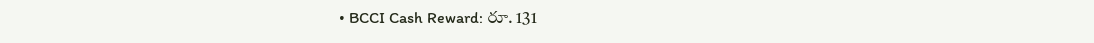• BCCI Cash Reward: రూ. 131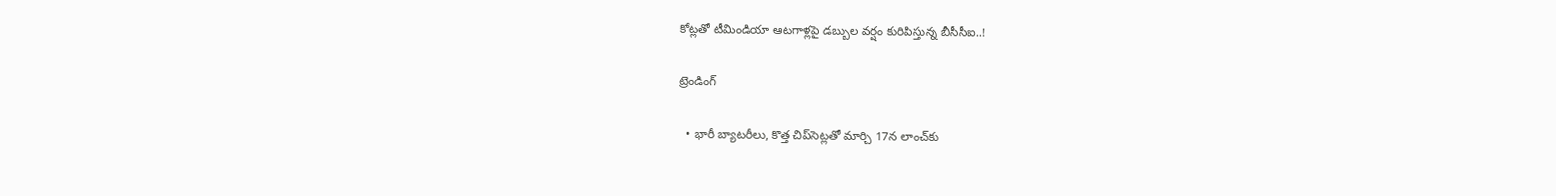కోట్లతో టీమిండియా ఆటగాళ్లపై డబ్బుల వర్షం కురిపిస్తున్న బీసీసీఐ..!

ట్రెండింగ్‌

  • భారీ బ్యాటరీలు, కొత్త చిప్‌సెట్లతో మార్చి 17న లాంచ్‌కు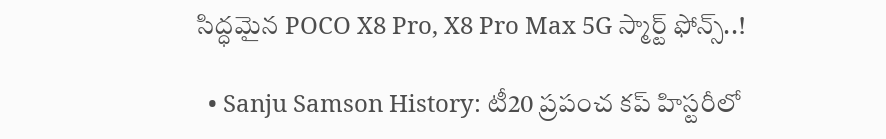సిద్ధమైన POCO X8 Pro, X8 Pro Max 5G స్మార్ట్ ఫోన్స్..!

  • Sanju Samson History: టీ20 ప్రపంచ కప్‌ హిస్టరీలో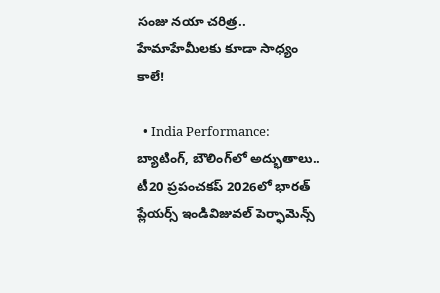సంజు నయా చరిత్ర.. హేమాహేమీలకు కూడా సాధ్యం కాలే!

  • India Performance: బ్యాటింగ్, బౌలింగ్‌లో అద్భుతాలు.. టీ20 ప్రపంచకప్‌ 2026లో భారత్ ప్లేయర్స్ ఇండివిజువల్ పెర్ఫామెన్స్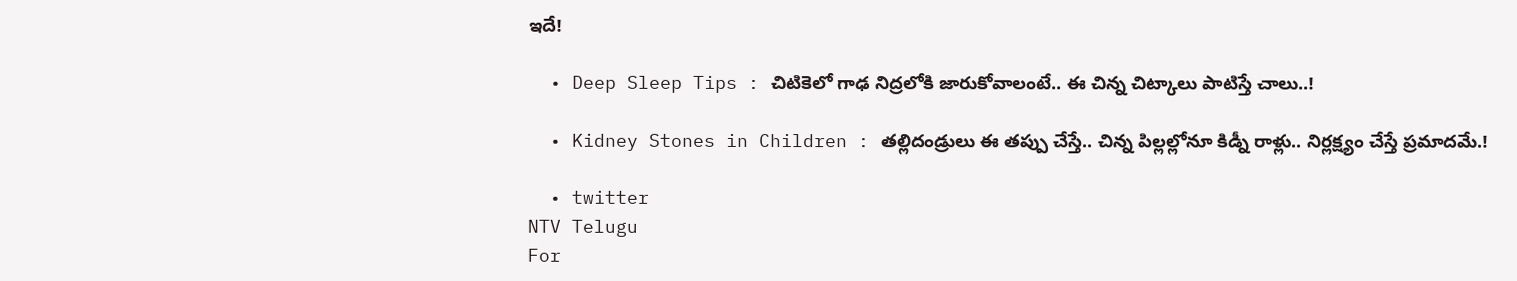ఇదే!

  • Deep Sleep Tips : చిటికెలో గాఢ నిద్రలోకి జారుకోవాలంటే.. ఈ చిన్న చిట్కాలు పాటిస్తే చాలు..!

  • Kidney Stones in Children : తల్లిదండ్రులు ఈ తప్పు చేస్తే.. చిన్న పిల్లల్లోనూ కిడ్నీ రాళ్లు.. నిర్లక్ష్యం చేస్తే ప్రమాదమే.!

  • twitter
NTV Telugu
For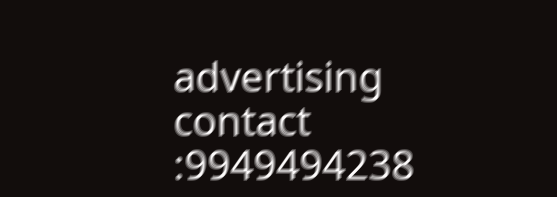advertising contact :9949494238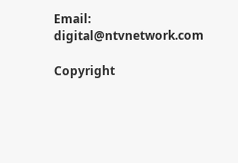Email: digital@ntvnetwork.com

Copyright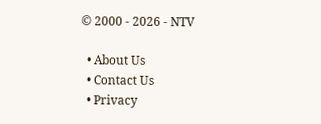© 2000 - 2026 - NTV

  • About Us
  • Contact Us
  • Privacy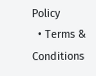Policy
  • Terms & Conditions